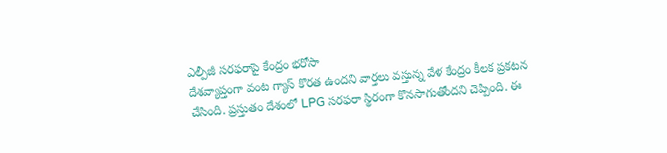ఎల్పీజీ సరఫరాపై కేంద్రం భరోసా
దేశవ్యాప్తంగా వంట గ్యాస్ కొరత ఉందని వార్తలు వస్తున్న వేళ కేంద్రం కీలక ప్రకటన చేసింది. ప్రస్తుతం దేశంలో LPG సరఫరా స్థిరంగా కొనసాగుతోందని చెప్పింది. ఈ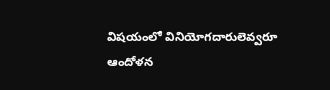విషయంలో వినియోగదారులెవ్వరూ ఆందోళన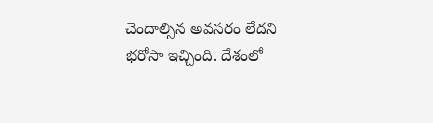చెందాల్సిన అవసరం లేదని భరోసా ఇచ్చింది. దేశంలో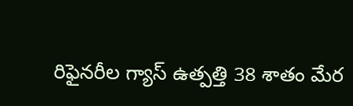రిఫైనరీల గ్యాస్ ఉత్పత్తి 38 శాతం మేర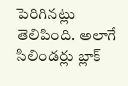పెరిగినట్లు తెలిపింది. అలాగే సిలిండర్లు బ్లాక్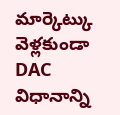మార్కెట్కు వెళ్లకుండా DAC విధానాన్ని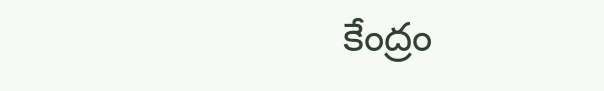కేంద్రం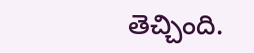తెచ్చింది.